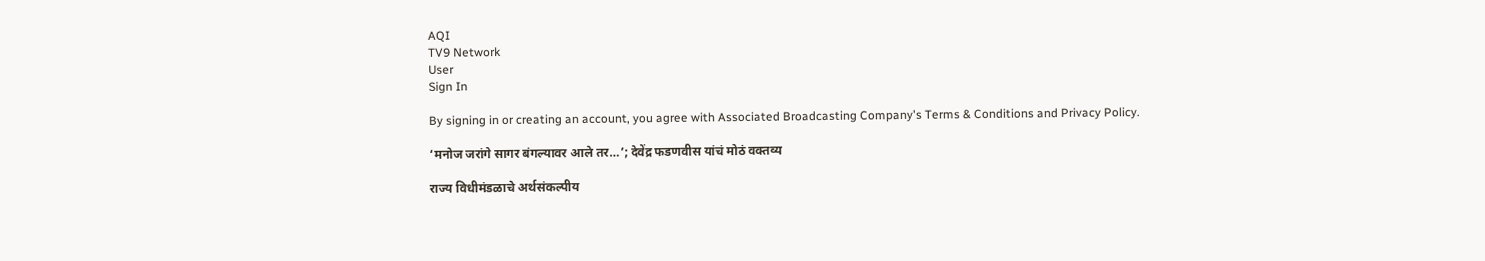AQI
TV9 Network
User
Sign In

By signing in or creating an account, you agree with Associated Broadcasting Company's Terms & Conditions and Privacy Policy.

‘मनोज जरांगे सागर बंगल्यावर आले तर…’; देवेंद्र फडणवीस यांचं मोठं वक्तव्य

राज्य विधीमंडळाचे अर्थसंकल्पीय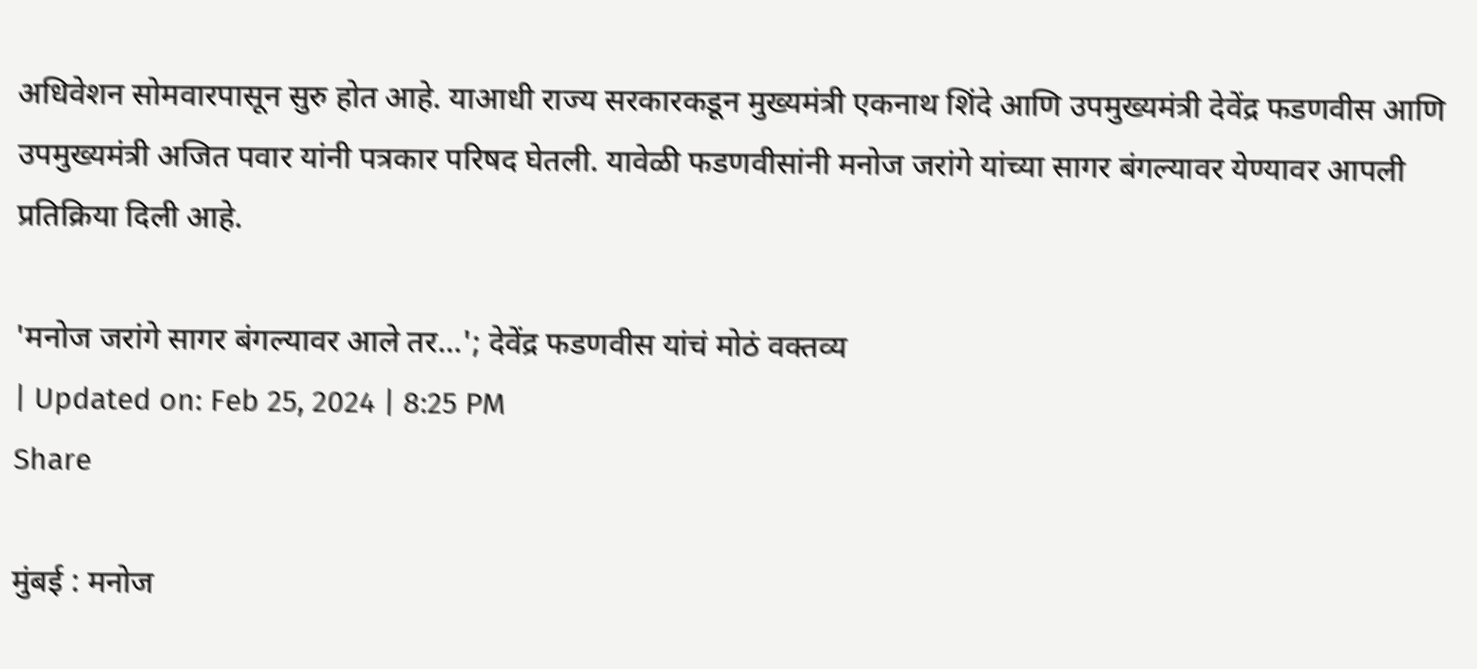अधिवेशन सोमवारपासून सुरु होत आहे. याआधी राज्य सरकारकडून मुख्यमंत्री एकनाथ शिंदे आणि उपमुख्यमंत्री देवेंद्र फडणवीस आणि उपमुख्यमंत्री अजित पवार यांनी पत्रकार परिषद घेतली. यावेळी फडणवीसांनी मनोज जरांगे यांच्या सागर बंगल्यावर येण्यावर आपली प्रतिक्रिया दिली आहे.

'मनोज जरांगे सागर बंगल्यावर आले तर...'; देवेंद्र फडणवीस यांचं मोठं वक्तव्य
| Updated on: Feb 25, 2024 | 8:25 PM
Share

मुंबई : मनोज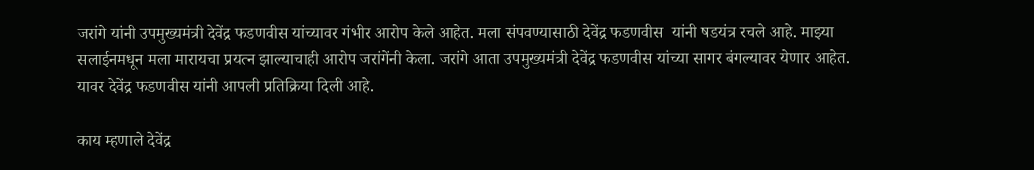जरांगे यांनी उपमुख्यमंत्री देवेंद्र फडणवीस यांच्यावर गंभीर आरोप केले आहेत. मला संपवण्यासाठी देवेंद्र फडणवीस  यांनी षडयंत्र रचले आहे. माझ्या सलाईनमधून मला मारायचा प्रयत्न झाल्याचाही आरोप जरांगेंनी केला. जरांगे आता उपमुख्यमंत्री देवेंद्र फडणवीस यांच्या सागर बंगल्यावर येणार आहेत. यावर देवेंद्र फडणवीस यांनी आपली प्रतिक्रिया दिली आहे.

काय म्हणाले देवेंद्र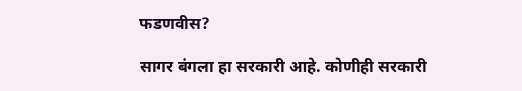फडणवीस?

सागर बंगला हा सरकारी आहे. कोणीही सरकारी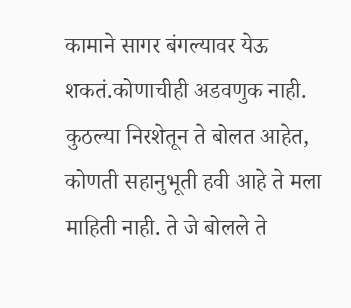कामाने सागर बंगल्यावर येऊ शकतं.कोणाचीही अडवणुक नाही. कुठल्या निरशेतून ते बोलत आहेत, कोणती सहानुभूती हवी आहे ते मला माहिती नाही. ते जे बोलले ते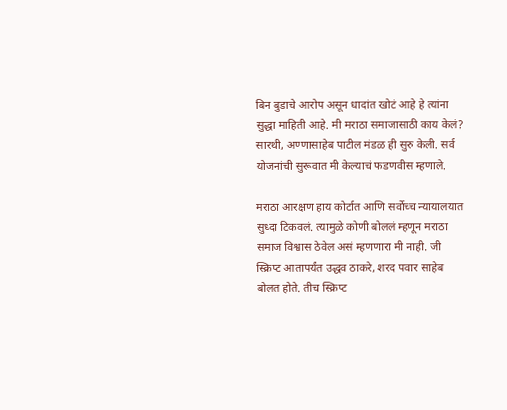बिन बुडाचे आरोप असून धादांत खोटं आहे हे त्यांना सुद्धा माहिती आहे. मी मराठा समाजासाठी काय केलं? सारथी, अण्णासाहेब पाटील मंडळ ही सुरु केली. सर्व योजनांची सुरूवात मी केल्याचं फडणवीस म्हणाले.

मराठा आरक्षण हाय कोर्टात आणि सर्वोच्च न्यायालयात सुध्दा टिकवलं. त्यामुळे कोणी बोललं म्हणून मराठा समाज विश्वास ठेवेल असं म्हणणारा मी नाही. जी स्क्रिप्ट आतापर्यंत उद्धव ठाकरे, शरद पवार साहेब बोलत होते. तीच स्क्रिप्ट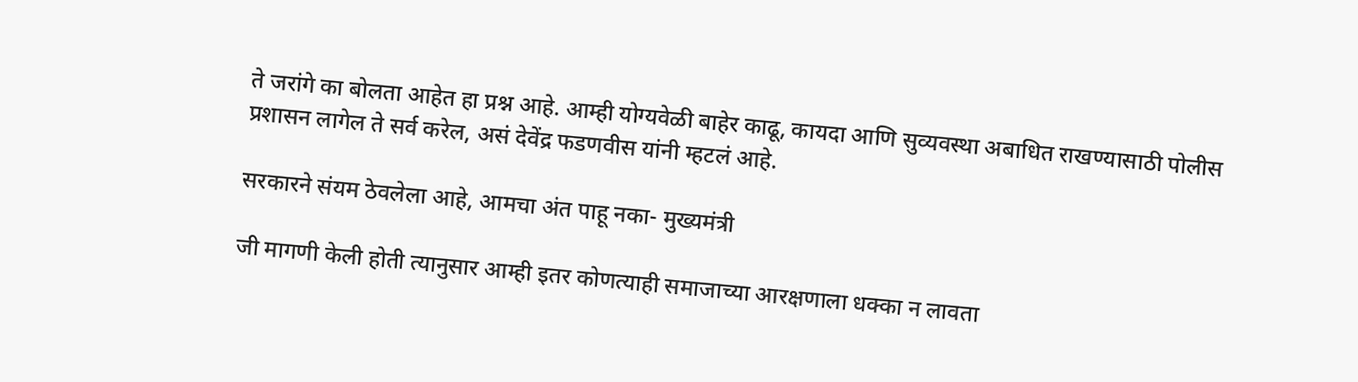ते जरांगे का बोलता आहेत हा प्रश्न आहे. आम्ही योग्यवेळी बाहेर काढू, कायदा आणि सुव्यवस्था अबाधित राखण्यासाठी पोलीस प्रशासन लागेल ते सर्व करेल, असं देवेंद्र फडणवीस यांनी म्हटलं आहे.

सरकारने संयम ठेवलेला आहे, आमचा अंत पाहू नका- मुख्यमंत्री

जी मागणी केली होती त्यानुसार आम्ही इतर कोणत्याही समाजाच्या आरक्षणाला धक्का न लावता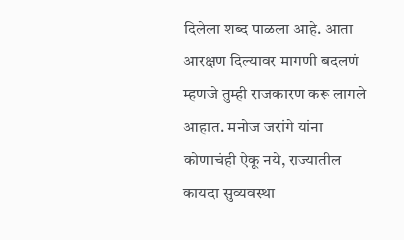दिलेला शब्द पाळला आहे. आता आरक्षण दिल्यावर मागणी बदलणं म्हणजे तुम्ही राजकारण करू लागले आहात. मनोज जरांगे यांना कोणाचंही ऐकू नये, राज्यातील कायदा सुव्यवस्था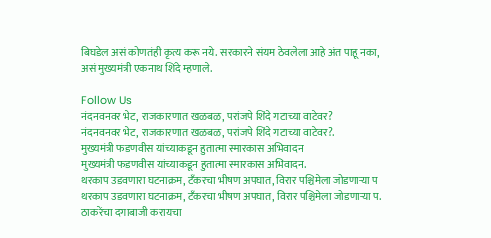बिघडेल असं कोणतंही कृत्य करू नये. सरकारने संयम ठेवलेला आहे अंत पाहू नका, असं मुख्यमंत्री एकनाथ शिंदे म्हणाले.

Follow Us
नंदनवनवर भेट, राजकारणात खळबळ, परांजपे शिंदे गटाच्या वाटेवर?
नंदनवनवर भेट, राजकारणात खळबळ, परांजपे शिंदे गटाच्या वाटेवर?.
मुख्यमंत्री फडणवीस यांच्याकडून हुतात्मा स्मारकास अभिवादन
मुख्यमंत्री फडणवीस यांच्याकडून हुतात्मा स्मारकास अभिवादन.
थरकाप उडवणारा घटनाक्रम, टँकरचा भीषण अपघात, विरार पश्चिमेला जोडणाऱ्या प
थरकाप उडवणारा घटनाक्रम, टँकरचा भीषण अपघात, विरार पश्चिमेला जोडणाऱ्या प.
ठाकरेंचा दगाबाजी करायचा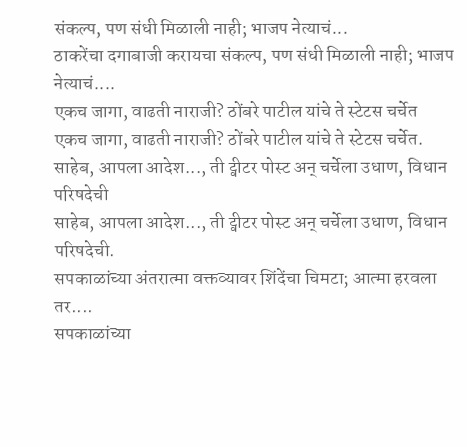संकल्प, पण संधी मिळाली नाही; भाजप नेत्याचं...
ठाकरेंचा दगाबाजी करायचा संकल्प, पण संधी मिळाली नाही; भाजप नेत्याचं....
एकच जागा, वाढती नाराजी? ठोंबरे पाटील यांचे ते स्टेटस चर्चेत
एकच जागा, वाढती नाराजी? ठोंबरे पाटील यांचे ते स्टेटस चर्चेत.
साहेब, आपला आदेश..., ती ट्वीटर पोस्ट अन् चर्चेला उधाण, विधान परिषदेची
साहेब, आपला आदेश..., ती ट्वीटर पोस्ट अन् चर्चेला उधाण, विधान परिषदेची.
सपकाळांच्या अंतरात्मा वक्तव्यावर शिंदेंचा चिमटा; आत्मा हरवला तर....
सपकाळांच्या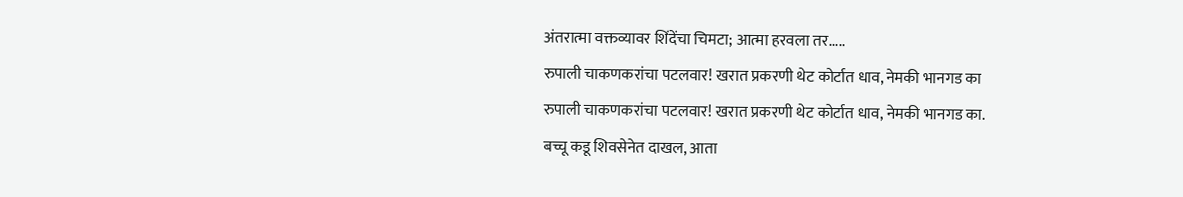अंतरात्मा वक्तव्यावर शिंदेंचा चिमटा; आत्मा हरवला तर.....
रुपाली चाकणकरांचा पटलवार! खरात प्रकरणी थेट कोर्टात धाव, नेमकी भानगड का
रुपाली चाकणकरांचा पटलवार! खरात प्रकरणी थेट कोर्टात धाव, नेमकी भानगड का.
बच्चू कडू शिवसेनेत दाखल, आता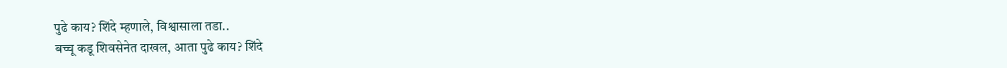पुढे काय? शिंदे म्हणाले, विश्वासाला तडा..
बच्चू कडू शिवसेनेत दाखल, आता पुढे काय? शिंदे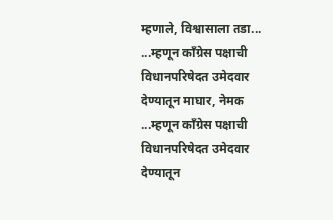म्हणाले, विश्वासाला तडा...
...म्हणून कॉंग्रेस पक्षाची विधानपरिषेदत उमेदवार देण्यातून माघार, नेमक
...म्हणून कॉंग्रेस पक्षाची विधानपरिषेदत उमेदवार देण्यातून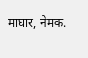माघार, नेमक.